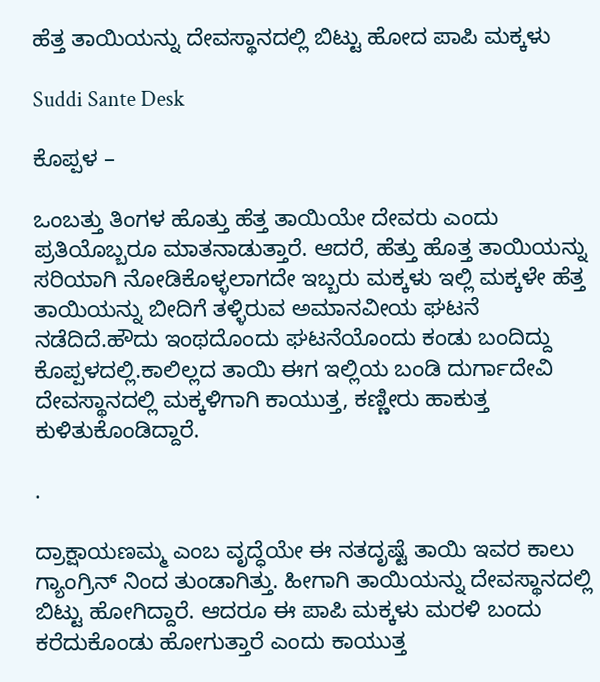ಹೆತ್ತ ತಾಯಿಯನ್ನು ದೇವಸ್ಥಾನದಲ್ಲಿ ಬಿಟ್ಟು ಹೋದ ಪಾಪಿ ಮಕ್ಕಳು

Suddi Sante Desk

ಕೊಪ್ಪಳ –

ಒಂಬತ್ತು ತಿಂಗಳ ಹೊತ್ತು ಹೆತ್ತ ತಾಯಿಯೇ ದೇವರು ಎಂದು ಪ್ರತಿಯೊಬ್ಬರೂ ಮಾತನಾಡುತ್ತಾರೆ. ಆದರೆ, ಹೆತ್ತು ಹೊತ್ತ ತಾಯಿಯನ್ನು ಸರಿಯಾಗಿ ನೋಡಿಕೊಳ್ಳಲಾಗದೇ ಇಬ್ಬರು ಮಕ್ಕಳು ಇಲ್ಲಿ ಮಕ್ಕಳೇ ಹೆತ್ತ ತಾಯಿಯನ್ನು ಬೀದಿಗೆ ತಳ್ಳಿರುವ ಅಮಾನವೀಯ ಘಟನೆ ನಡೆದಿದೆ.ಹೌದು ಇಂಥದೊಂದು ಘಟನೆಯೊಂದು ಕಂಡು ಬಂದಿದ್ದು ಕೊಪ್ಪಳದಲ್ಲಿ.ಕಾಲಿಲ್ಲದ ತಾಯಿ ಈಗ ಇಲ್ಲಿಯ ಬಂಡಿ ದುರ್ಗಾದೇವಿ ದೇವಸ್ಥಾನದಲ್ಲಿ ಮಕ್ಕಳಿಗಾಗಿ ಕಾಯುತ್ತ, ಕಣ್ಣೀರು ಹಾಕುತ್ತ ಕುಳಿತುಕೊಂಡಿದ್ದಾರೆ.

.

ದ್ರಾಕ್ಷಾಯಣಮ್ಮ ಎಂಬ ವೃದ್ಧೆಯೇ ಈ ನತದೃಷ್ಟೆ ತಾಯಿ ಇವರ ಕಾಲು ಗ್ಯಾಂಗ್ರಿನ್ ನಿಂದ ತುಂಡಾಗಿತ್ತು. ಹೀಗಾಗಿ ತಾಯಿಯನ್ನು ದೇವಸ್ಥಾನದಲ್ಲಿ ಬಿಟ್ಟು ಹೋಗಿದ್ದಾರೆ. ಆದರೂ ಈ ಪಾಪಿ ಮಕ್ಕಳು ಮರಳಿ ಬಂದು ಕರೆದುಕೊಂಡು ಹೋಗುತ್ತಾರೆ ಎಂದು ಕಾಯುತ್ತ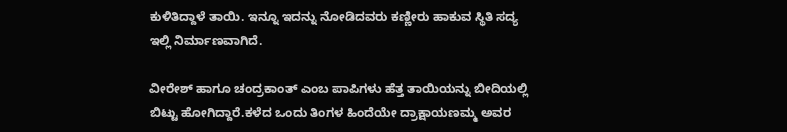ಕುಳಿತಿದ್ದಾಳೆ ತಾಯಿ. ಇನ್ನೂ ಇದನ್ನು ನೋಡಿದವರು ಕಣ್ಣೀರು ಹಾಕುವ ಸ್ಥಿತಿ ಸದ್ಯ ಇಲ್ಲಿ ನಿರ್ಮಾಣವಾಗಿದೆ.

ವೀರೇಶ್ ಹಾಗೂ ಚಂದ್ರಕಾಂತ್ ಎಂಬ ಪಾಪಿಗಳು ಹೆತ್ತ ತಾಯಿಯನ್ನು ಬೀದಿಯಲ್ಲಿ ಬಿಟ್ಟು ಹೋಗಿದ್ದಾರೆ.ಕಳೆದ ಒಂದು ತಿಂಗಳ ಹಿಂದೆಯೇ ದ್ರಾಕ್ಷಾಯಣಮ್ಮ ಅವರ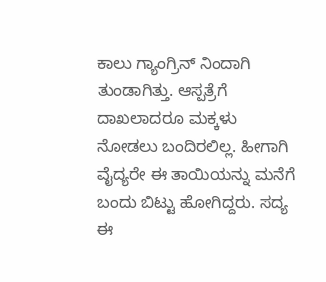ಕಾಲು ಗ್ಯಾಂಗ್ರಿನ್ ನಿಂದಾಗಿ ತುಂಡಾಗಿತ್ತು. ಆಸ್ಪತ್ರೆಗೆ ದಾಖಲಾದರೂ ಮಕ್ಕಳು ನೋಡಲು ಬಂದಿರಲಿಲ್ಲ. ಹೀಗಾಗಿ ವೈದ್ಯರೇ ಈ ತಾಯಿಯನ್ನು ಮನೆಗೆ ಬಂದು ಬಿಟ್ಟು ಹೋಗಿದ್ದರು. ಸದ್ಯ ಈ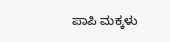ಪಾಪಿ ಮಕ್ಕಳು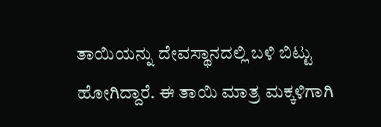ತಾಯಿಯನ್ನು ದೇವಸ್ಥಾನದಲ್ಲಿ ಬಳಿ ಬಿಟ್ಟು ಹೋಗಿದ್ದಾರೆ. ಈ ತಾಯಿ ಮಾತ್ರ ಮಕ್ಕಳಿಗಾಗಿ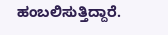ಹಂಬಲಿಸುತ್ತಿದ್ದಾರೆ.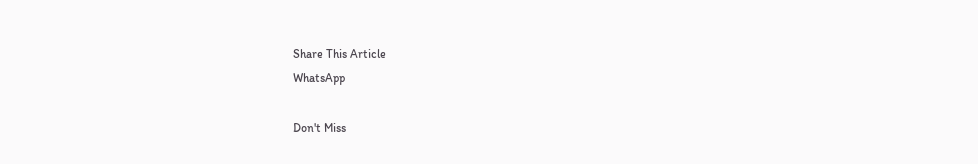Share This Article
WhatsApp

Don't Miss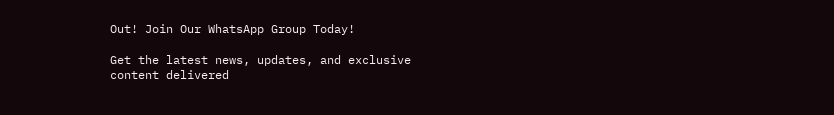Out! Join Our WhatsApp Group Today!

Get the latest news, updates, and exclusive content delivered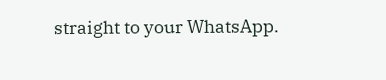straight to your WhatsApp.